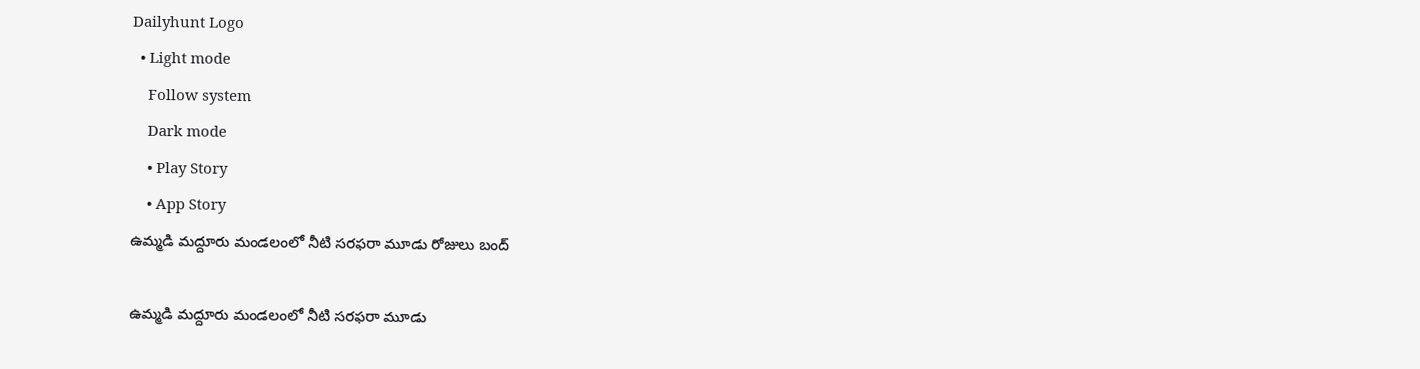Dailyhunt Logo
  • Light mode
    Follow system
    Dark mode
    • Play Story
    • App Story
ఉమ్మడి మద్దూరు మండలంలో నీటి సరఫరా మూడు రోజులు బంద్

ఉమ్మడి మద్దూరు మండలంలో నీటి సరఫరా మూడు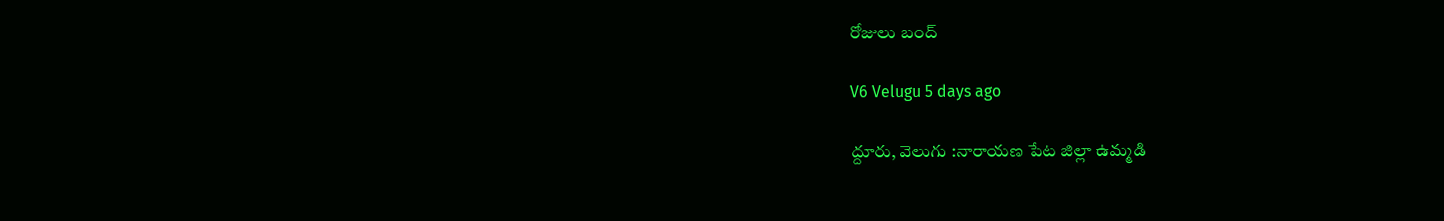రోజులు బంద్

V6 Velugu 5 days ago

ద్దూరు, వెలుగు :నారాయణ పేట జిల్లా ఉమ్మడి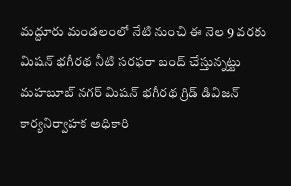మద్దూరు మండలంలో నేటి నుంచి ఈ నెల 9 వరకు మిషన్ భగీరథ నీటి సరఫరా బంద్ చేస్తున్నట్టు మహబూబ్ నగర్ మిషన్ భగీరథ గ్రిడ్ డివిజన్ కార్యనిర్వాహక అధికారి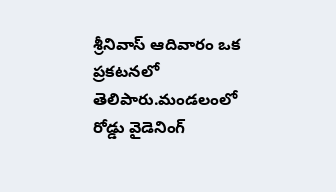శ్రీనివాస్ ఆదివారం ఒక ప్రకటనలో తెలిపారు.మండలంలో రోడ్డు వైడెనింగ్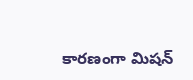కారణంగా మిషన్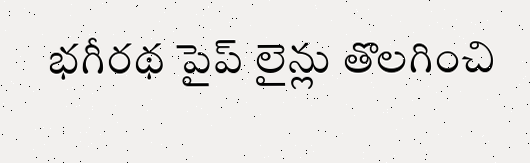భగీరథ పైప్ లైన్లు తొలగించి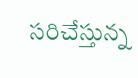సరిచేస్తున్న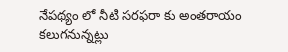నేపథ్యం లో నీటి సరఫరా కు అంతరాయం కలుగనున్నట్లు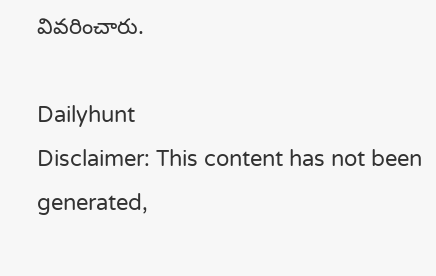వివరించారు.

Dailyhunt
Disclaimer: This content has not been generated,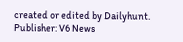created or edited by Dailyhunt. Publisher: V6 News